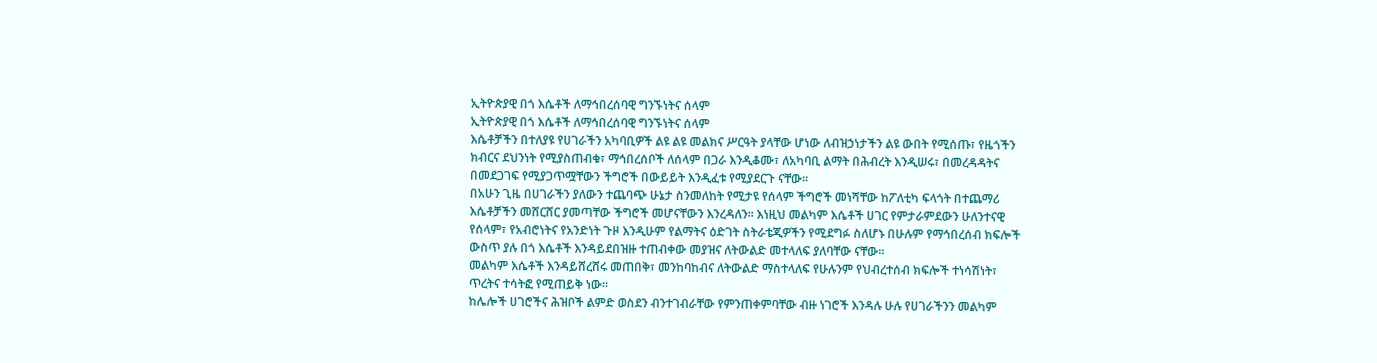ኢትዮጵያዊ በጎ እሴቶች ለማኅበረሰባዊ ግንኙነትና ሰላም
ኢትዮጵያዊ በጎ እሴቶች ለማኅበረሰባዊ ግንኙነትና ሰላም
እሴቶቻችን በተለያዩ የሀገራችን አካባቢዎች ልዩ ልዩ መልክና ሥርዓት ያላቸው ሆነው ለብዝኃነታችን ልዩ ውበት የሚሰጡ፣ የዜጎችን ክብርና ደህንነት የሚያስጠብቁ፣ ማኅበረሰቦች ለሰላም በጋራ እንዲቆሙ፣ ለአካባቢ ልማት በሕብረት እንዲሠሩ፣ በመረዳዳትና በመደጋገፍ የሚያጋጥሟቸውን ችግሮች በውይይት እንዲፈቱ የሚያደርጉ ናቸው፡፡
በአሁን ጊዜ በሀገራችን ያለውን ተጨባጭ ሁኔታ ስንመለከት የሚታዩ የሰላም ችግሮች መነሻቸው ከፖለቲካ ፍላጎት በተጨማሪ እሴቶቻችን መሸርሸር ያመጣቸው ችግሮች መሆናቸውን እንረዳለን፡፡ እነዚህ መልካም እሴቶች ሀገር የምታራምደውን ሁለንተናዊ የሰላም፣ የአብሮነትና የአንድነት ጉዞ እንዲሁም የልማትና ዕድገት ስትራቴጂዎችን የሚደግፉ ስለሆኑ በሁሉም የማኅበረሰብ ክፍሎች ውስጥ ያሉ በጎ እሴቶች እንዳይደበዝዙ ተጠብቀው መያዝና ለትውልድ መተላለፍ ያለባቸው ናቸው፡፡
መልካም እሴቶች እንዳይሸረሸሩ መጠበቅ፣ መንከባከብና ለትውልድ ማስተላለፍ የሁሉንም የህብረተሰብ ክፍሎች ተነሳሽነት፣ ጥረትና ተሳትፎ የሚጠይቅ ነው፡፡
ከሌሎች ሀገሮችና ሕዝቦች ልምድ ወስደን ብንተገብራቸው የምንጠቀምባቸው ብዙ ነገሮች እንዳሉ ሁሉ የሀገራችንን መልካም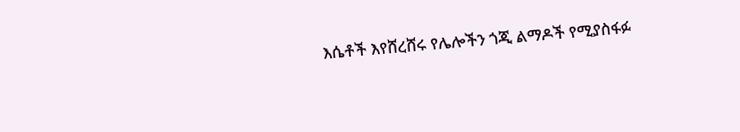እሴቶች እየሸረሸሩ የሌሎችን ጎጂ ልማዶች የሚያስፋፉ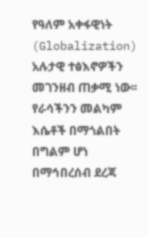የዓለም አቀፋዊነት (Globalization) አሉታዊ ተፅእኖዎችን መገንዘብ ጠቃሚ ነው፡፡ የራሳችንን መልካም እሴቶች በማጎልበት በግልም ሆነ በማኅበረሰብ ደረጃ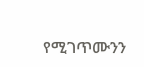የሚገጥሙንን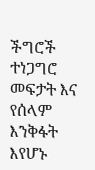ችግሮች ተነጋግሮ መፍታት እና የሰላም እንቅፋት እየሆኑ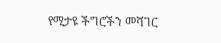የሚታዩ ችግሮችን መሻገር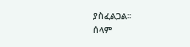ያስፈልጋል፡፡
ሰላም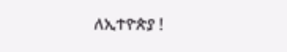ለኢተዮጵያ !